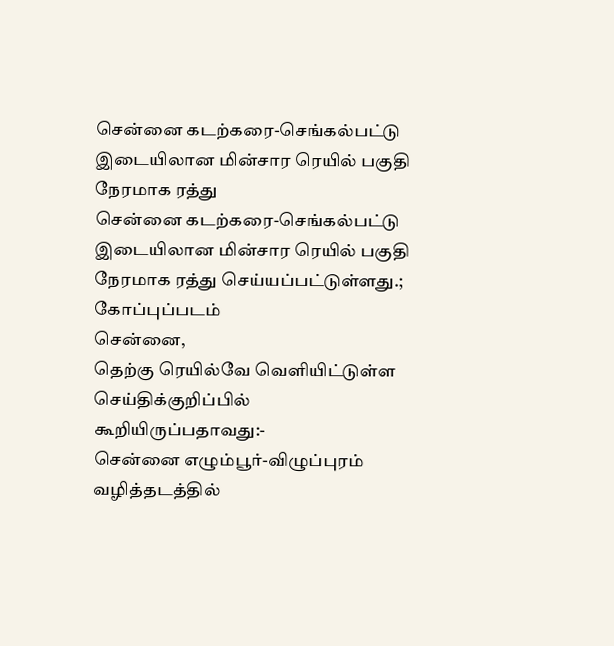சென்னை கடற்கரை-செங்கல்பட்டு இடையிலான மின்சார ரெயில் பகுதி நேரமாக ரத்து
சென்னை கடற்கரை-செங்கல்பட்டு இடையிலான மின்சார ரெயில் பகுதி நேரமாக ரத்து செய்யப்பட்டுள்ளது.;
கோப்புப்படம்
சென்னை,
தெற்கு ரெயில்வே வெளியிட்டுள்ள செய்திக்குறிப்பில் கூறியிருப்பதாவது:-
சென்னை எழும்பூர்-விழுப்புரம் வழித்தடத்தில்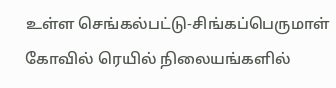உள்ள செங்கல்பட்டு-சிங்கப்பெருமாள் கோவில் ரெயில் நிலையங்களில்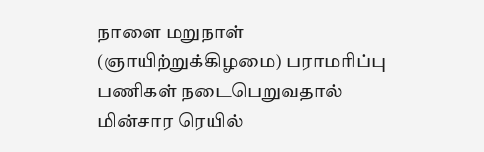நாளை மறுநாள் (ஞாயிற்றுக்கிழமை) பராமரிப்பு பணிகள் நடைபெறுவதால் மின்சார ரெயில்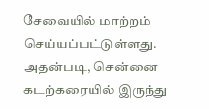சேவையில் மாற்றம் செய்யப்பட்டுள்ளது.
அதன்படி, சென்னை கடற்கரையில் இருந்து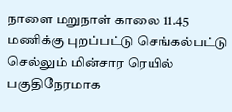நாளை மறுநாள் காலை 11.45 மணிக்கு புறப்பட்டு செங்கல்பட்டு செல்லும் மின்சார ரெயில் பகுதிநேரமாக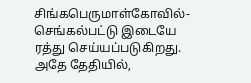சிங்கபெருமாள்கோவில்-செங்கல்பட்டு இடையே ரத்து செய்யப்படுகிறது.
அதே தேதியில்,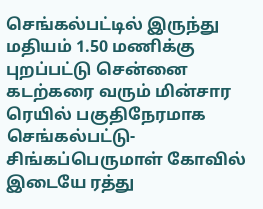செங்கல்பட்டில் இருந்து மதியம் 1.50 மணிக்கு புறப்பட்டு சென்னை கடற்கரை வரும் மின்சார ரெயில் பகுதிநேரமாக செங்கல்பட்டு-சிங்கப்பெருமாள் கோவில் இடையே ரத்து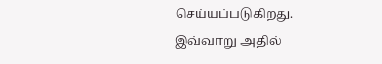செய்யப்படுகிறது.
இவ்வாறு அதில்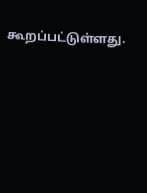கூறப்பட்டுள்ளது.